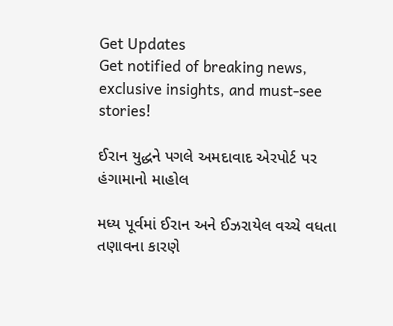Get Updates
Get notified of breaking news, exclusive insights, and must-see stories!

ઈરાન યુદ્ધને પગલે અમદાવાદ એરપોર્ટ પર હંગામાનો માહોલ

મધ્ય પૂર્વમાં ઈરાન અને ઈઝરાયેલ વચ્ચે વધતા તણાવના કારણે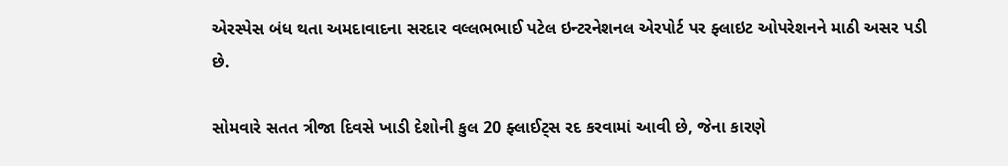એરસ્પેસ બંધ થતા અમદાવાદના સરદાર વલ્લભભાઈ પટેલ ઇન્ટરનેશનલ એરપોર્ટ પર ફ્લાઇટ ઓપરેશનને માઠી અસર પડી છે.

સોમવારે સતત ત્રીજા દિવસે ખાડી દેશોની કુલ 20 ફ્લાઈટ્સ રદ કરવામાં આવી છે, જેના કારણે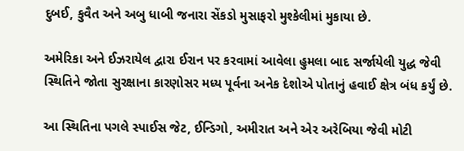દુબઈ, કુવૈત અને અબુ ધાબી જનારા સેંકડો મુસાફરો મુશ્કેલીમાં મુકાયા છે.

અમેરિકા અને ઈઝરાયેલ દ્વારા ઈરાન પર કરવામાં આવેલા હુમલા બાદ સર્જાયેલી યુદ્ધ જેવી સ્થિતિને જોતા સુરક્ષાના કારણોસર મધ્ય પૂર્વના અનેક દેશોએ પોતાનું હવાઈ ક્ષેત્ર બંધ કર્યું છે.

આ સ્થિતિના પગલે સ્પાઈસ જેટ, ઈન્ડિગો, અમીરાત અને એર અરેબિયા જેવી મોટી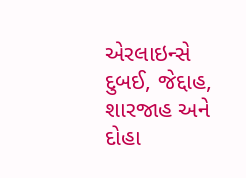એરલાઇન્સે દુબઈ, જેદ્દાહ, શારજાહ અને દોહા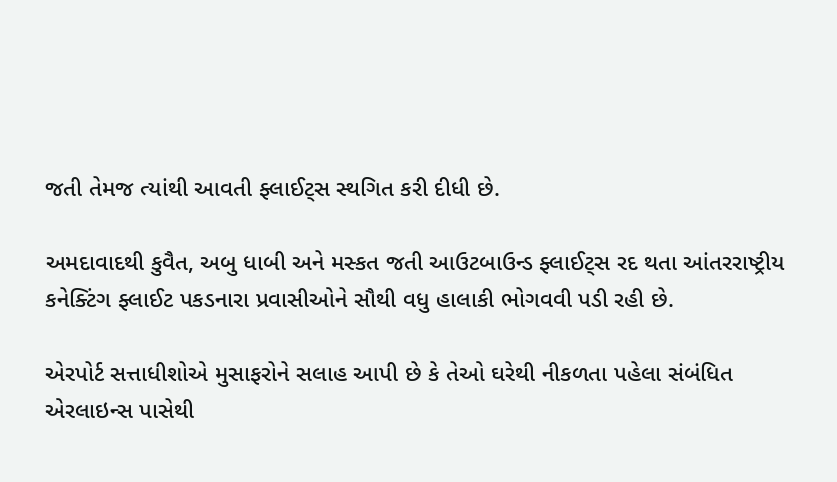જતી તેમજ ત્યાંથી આવતી ફ્લાઈટ્સ સ્થગિત કરી દીધી છે.

અમદાવાદથી કુવૈત, અબુ ધાબી અને મસ્કત જતી આઉટબાઉન્ડ ફ્લાઈટ્સ રદ થતા આંતરરાષ્ટ્રીય કનેક્ટિંગ ફ્લાઈટ પકડનારા પ્રવાસીઓને સૌથી વધુ હાલાકી ભોગવવી પડી રહી છે.

એરપોર્ટ સત્તાધીશોએ મુસાફરોને સલાહ આપી છે કે તેઓ ઘરેથી નીકળતા પહેલા સંબંધિત એરલાઇન્સ પાસેથી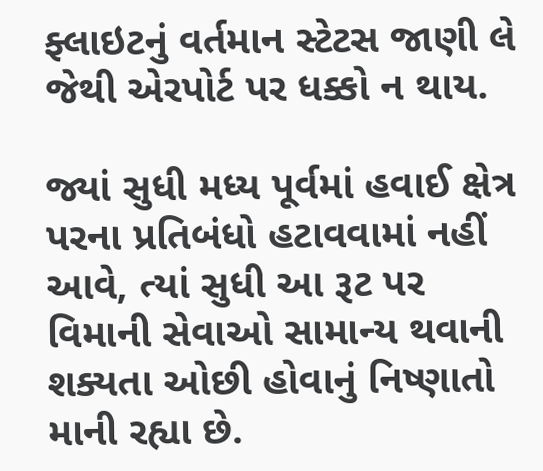ફ્લાઇટનું વર્તમાન સ્ટેટસ જાણી લે જેથી એરપોર્ટ પર ધક્કો ન થાય.

જ્યાં સુધી મધ્ય પૂર્વમાં હવાઈ ક્ષેત્ર પરના પ્રતિબંધો હટાવવામાં નહીં આવે, ત્યાં સુધી આ રૂટ પર વિમાની સેવાઓ સામાન્ય થવાની શક્યતા ઓછી હોવાનું નિષ્ણાતો માની રહ્યા છે.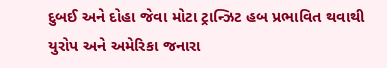દુબઈ અને દોહા જેવા મોટા ટ્રાન્ઝિટ હબ પ્રભાવિત થવાથી યુરોપ અને અમેરિકા જનારા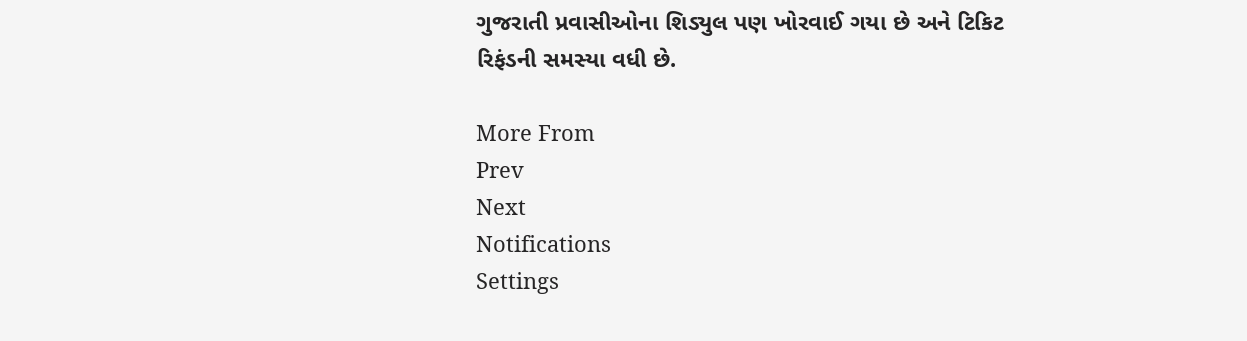ગુજરાતી પ્રવાસીઓના શિડ્યુલ પણ ખોરવાઈ ગયા છે અને ટિકિટ રિફંડની સમસ્યા વધી છે.

More From
Prev
Next
Notifications
Settings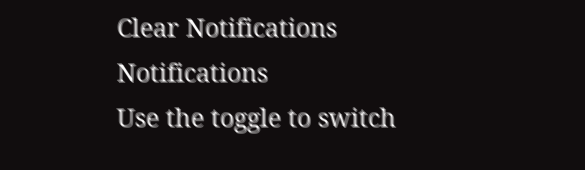Clear Notifications
Notifications
Use the toggle to switch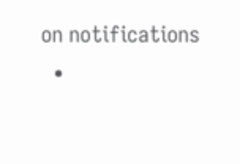on notifications
  •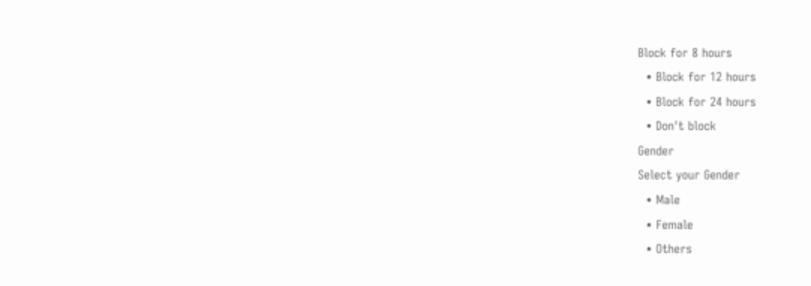Block for 8 hours
  • Block for 12 hours
  • Block for 24 hours
  • Don't block
Gender
Select your Gender
  • Male
  • Female
  • Others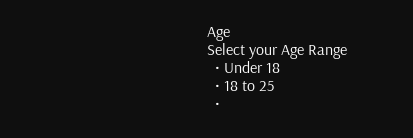Age
Select your Age Range
  • Under 18
  • 18 to 25
  •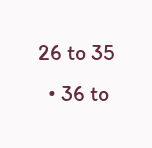26 to 35
  • 36 to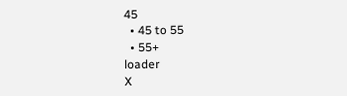45
  • 45 to 55
  • 55+
loader
X